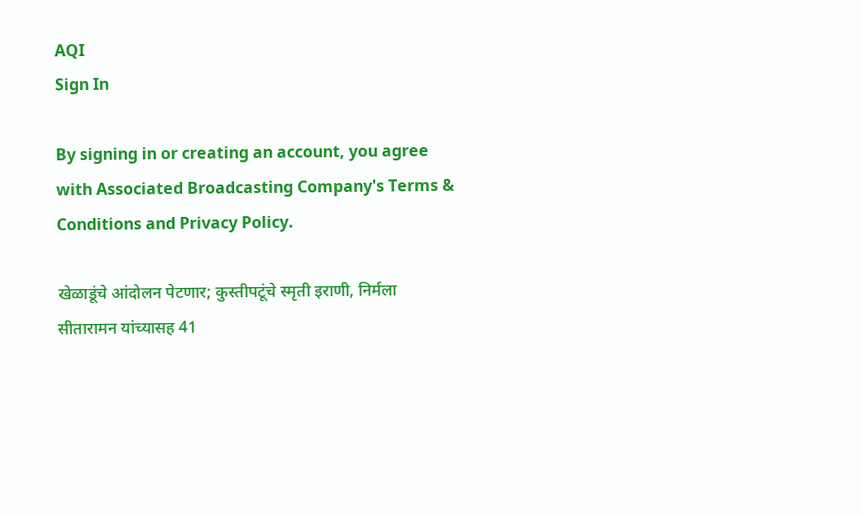AQI
Sign In

By signing in or creating an account, you agree with Associated Broadcasting Company's Terms & Conditions and Privacy Policy.

खेळाडूंचे आंदोलन पेटणार; कुस्तीपटूंचे स्मृती इराणी, निर्मला सीतारामन यांच्यासह 41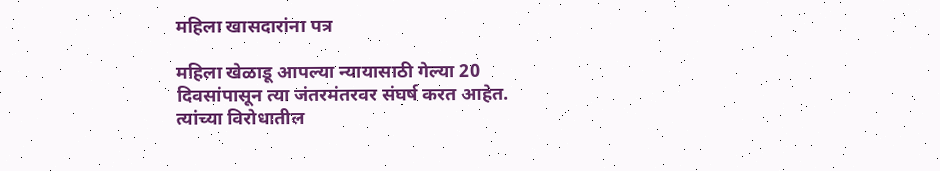महिला खासदारांना पत्र

महिला खेळाडू आपल्या न्यायासाठी गेल्या 20 दिवसांपासून त्या जंतरमंतरवर संघर्ष करत आहेत. त्यांच्या विरोधातील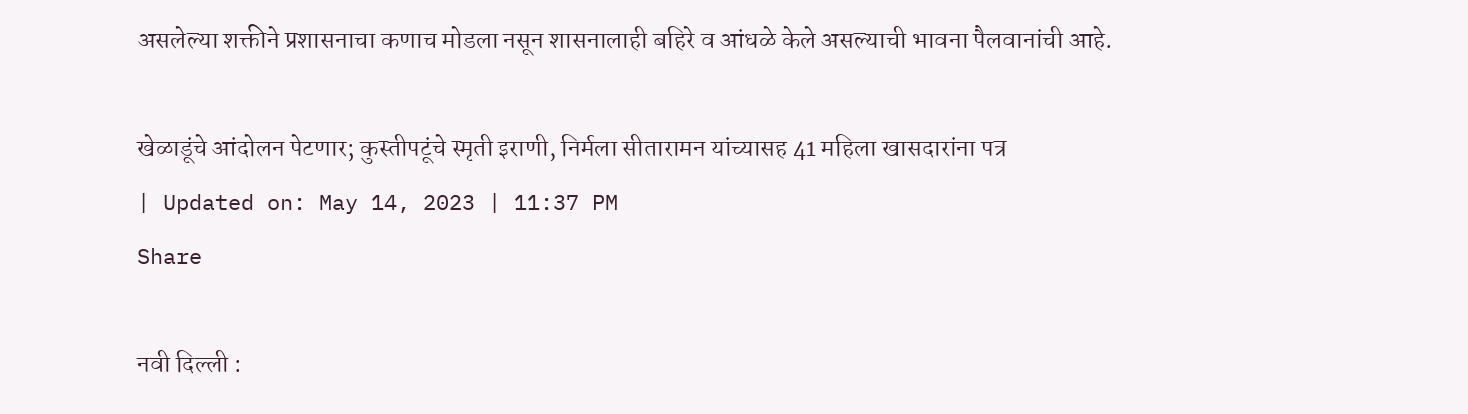असलेल्या शक्तीने प्रशासनाचा कणाच मोडला नसून शासनालाही बहिरे व आंधळे केले असल्याची भावना पैलवानांची आहे.

खेळाडूंचे आंदोलन पेटणार; कुस्तीपटूंचे स्मृती इराणी, निर्मला सीतारामन यांच्यासह 41 महिला खासदारांना पत्र
| Updated on: May 14, 2023 | 11:37 PM
Share

नवी दिल्ली :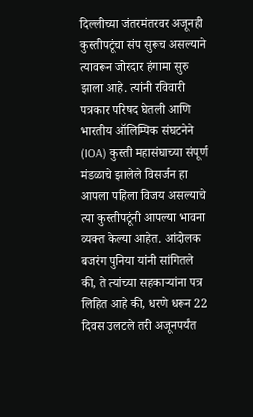दिल्लीच्या जंतरमंतरवर अजूनही कुस्तीपटूंचा संप सुरूच असल्याने त्यावरून जोरदार हंगामा सुरु झाला आहे. त्यांनी रविवारी पत्रकार परिषद घेतली आणि भारतीय ऑलिम्पिक संघटनेने (IOA) कुस्ती महासंघाच्या संपूर्ण मंडळाचे झालेले विसर्जन हा आपला पहिला विजय असल्याचे त्या कुस्तीपटूंनी आपल्या भावना व्यक्त केल्या आहेत. आंदोलक बजरंग पुनिया यांनी सांगितले की, ते त्यांच्या सहकाऱ्यांना पत्र लिहित आहे की, धरणे धरून 22 दिवस उलटले तरी अजूनपर्यंत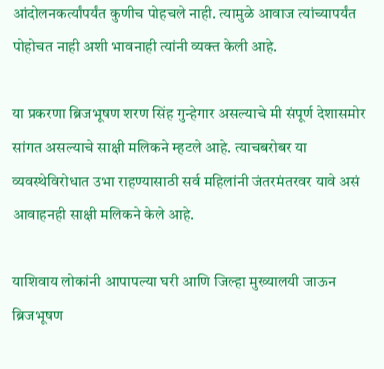आंदोलनकर्त्यांपर्यंत कुणीच पोहचले नाही. त्यामुळे आवाज त्यांच्यापर्यंत पोहोचत नाही अशी भावनाही त्यांनी व्यक्त केली आहे.

या प्रकरणा ब्रिजभूषण शरण सिंह गुन्हेगार असल्याचे मी संपूर्ण देशासमोर सांगत असल्याचे साक्षी मलिकने म्हटले आहे. त्याचबरोबर या व्यवस्थेविरोधात उभा राहण्यासाठी सर्व महिलांनी जंतरमंतरवर यावे असं आवाहनही साक्षी मलिकने केले आहे.

याशिवाय लोकांनी आपापल्या घरी आणि जिल्हा मुख्यालयी जाऊन ब्रिजभूषण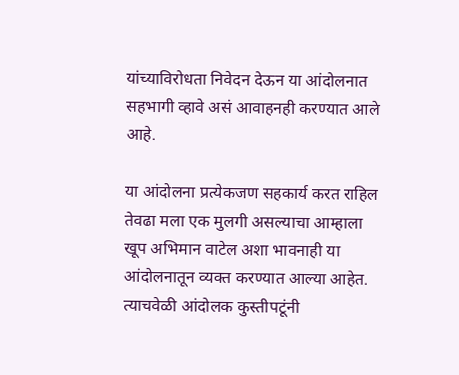यांच्याविरोधता निवेदन देऊन या आंदोलनात सहभागी व्हावे असं आवाहनही करण्यात आले आहे.

या आंदोलना प्रत्येकजण सहकार्य करत राहिल तेवढा मला एक मुलगी असल्याचा आम्हाला खूप अभिमान वाटेल अशा भावनाही या आंदोलनातून व्यक्त करण्यात आल्या आहेत. त्याचवेळी आंदोलक कुस्तीपटूंनी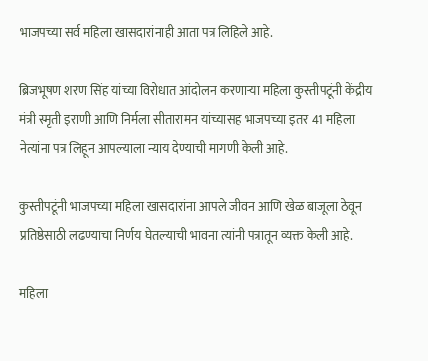भाजपच्या सर्व महिला खासदारांनाही आता पत्र लिहिले आहे.

ब्रिजभूषण शरण सिंह यांच्या विरोधात आंदोलन करणाऱ्या महिला कुस्तीपटूंनी केंद्रीय मंत्री स्मृती इराणी आणि निर्मला सीतारामन यांच्यासह भाजपच्या इतर 41 महिला नेत्यांना पत्र लिहून आपल्याला न्याय देण्याची मागणी केली आहे.

कुस्तीपटूंनी भाजपच्या महिला खासदारांना आपले जीवन आणि खेळ बाजूला ठेवून प्रतिष्ठेसाठी लढण्याचा निर्णय घेतल्याची भावना त्यांनी पत्रातून व्यक्त केली आहे.

महिला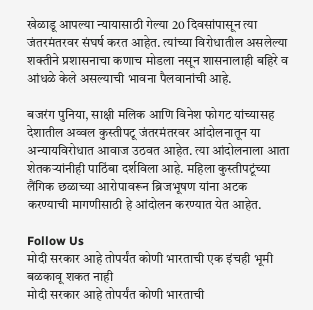खेळाडू आपल्या न्यायासाठी गेल्या 20 दिवसांपासून त्या जंतरमंतरवर संघर्ष करत आहेत. त्यांच्या विरोधातील असलेल्या शक्तीने प्रशासनाचा कणाच मोडला नसून शासनालाही बहिरे व आंधळे केले असल्याची भावना पैलवानांची आहे.

बजरंग पुनिया, साक्षी मलिक आणि विनेश फोगट यांच्यासह देशातील अव्वल कुस्तीपटू जंतरमंतरवर आंदोलनातून या अन्यायविरोधात आवाज उठवत आहेत. त्या आंदोलनाला आता शेतकऱ्यांनीही पाठिंबा दर्शविला आहे. महिला कुस्तीपटूंच्या लैंगिक छळाच्या आरोपावरून ब्रिजभूषण यांना अटक करण्याची मागणीसाठी हे आंदोलन करण्यात येत आहेत.

Follow Us
मोदी सरकार आहे तोपर्यंत कोणी भारताची एक इंचही भूमी बळकावू शकत नाही
मोदी सरकार आहे तोपर्यंत कोणी भारताची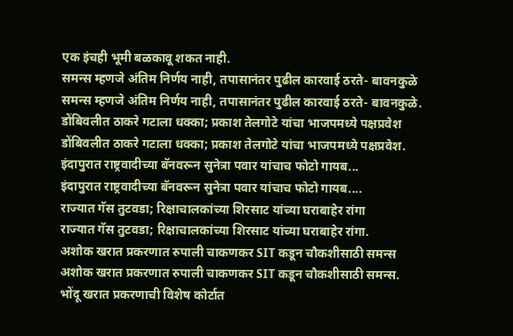एक इंचही भूमी बळकावू शकत नाही.
समन्स म्हणजे अंतिम निर्णय नाही, तपासानंतर पुढील कारवाई ठरते- बावनकुळे
समन्स म्हणजे अंतिम निर्णय नाही, तपासानंतर पुढील कारवाई ठरते- बावनकुळे.
डोंबिवलीत ठाकरे गटाला धक्का; प्रकाश तेलगोटे यांचा भाजपमध्ये पक्षप्रवेश
डोंबिवलीत ठाकरे गटाला धक्का; प्रकाश तेलगोटे यांचा भाजपमध्ये पक्षप्रवेश.
इंदापुरात राष्ट्रवादीच्या बॅनवरून सुनेत्रा पवार यांचाच फोटो गायब...
इंदापुरात राष्ट्रवादीच्या बॅनवरून सुनेत्रा पवार यांचाच फोटो गायब....
राज्यात गॅस तुटवडा; रिक्षाचालकांच्या शिरसाट यांच्या घराबाहेर रांगा
राज्यात गॅस तुटवडा; रिक्षाचालकांच्या शिरसाट यांच्या घराबाहेर रांगा.
अशोक खरात प्रकरणात रुपाली चाकणकर SIT कडून चौकशीसाठी समन्स
अशोक खरात प्रकरणात रुपाली चाकणकर SIT कडून चौकशीसाठी समन्स.
भोंदू खरात प्रकरणाची विशेष कोर्टात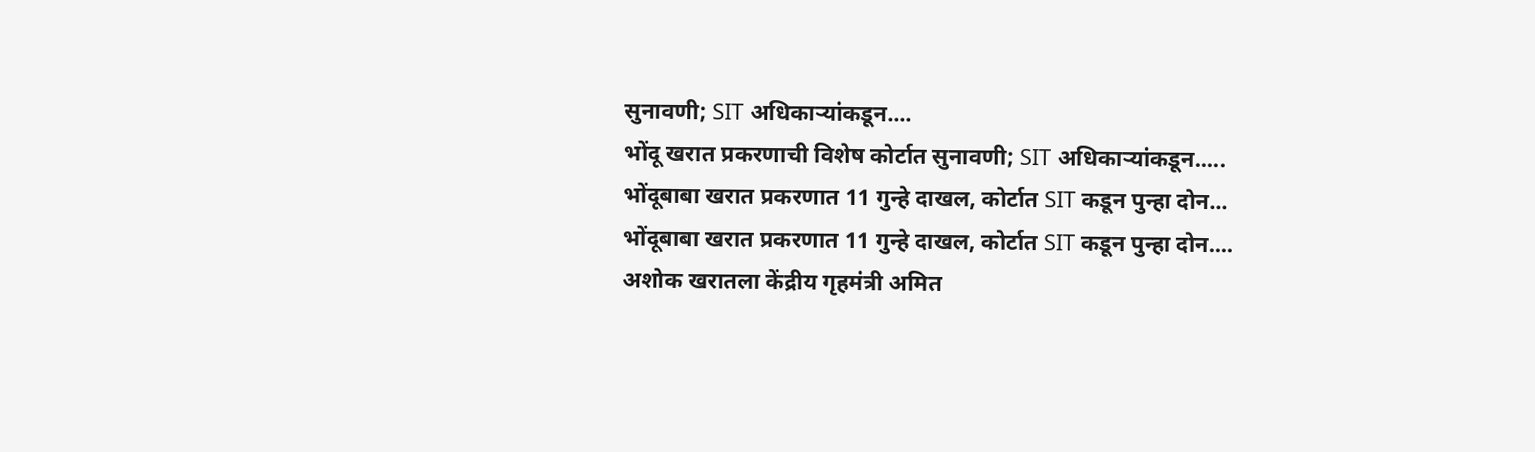सुनावणी; SIT अधिकाऱ्यांकडून....
भोंदू खरात प्रकरणाची विशेष कोर्टात सुनावणी; SIT अधिकाऱ्यांकडून.....
भोंदूबाबा खरात प्रकरणात 11 गुन्हे दाखल, कोर्टात SIT कडून पुन्हा दोन...
भोंदूबाबा खरात प्रकरणात 11 गुन्हे दाखल, कोर्टात SIT कडून पुन्हा दोन....
अशोक खरातला केंद्रीय गृहमंत्री अमित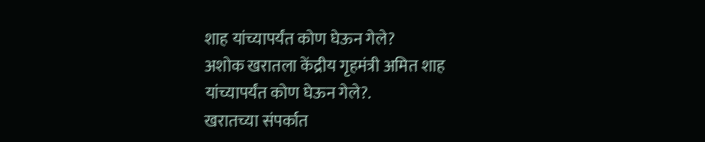शाह यांच्यापर्यंत कोण घेऊन गेले?
अशोक खरातला केंद्रीय गृहमंत्री अमित शाह यांच्यापर्यंत कोण घेऊन गेले?.
खरातच्या संपर्कात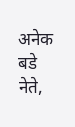अनेक बडे नेते,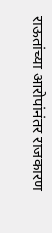राऊतांच्या आरोपांनंतर राजकारण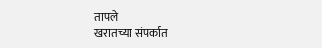तापले
खरातच्या संपर्कात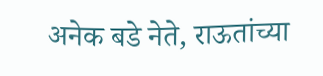अनेक बडे नेते, राऊतांच्या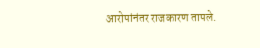आरोपांनंतर राजकारण तापले.